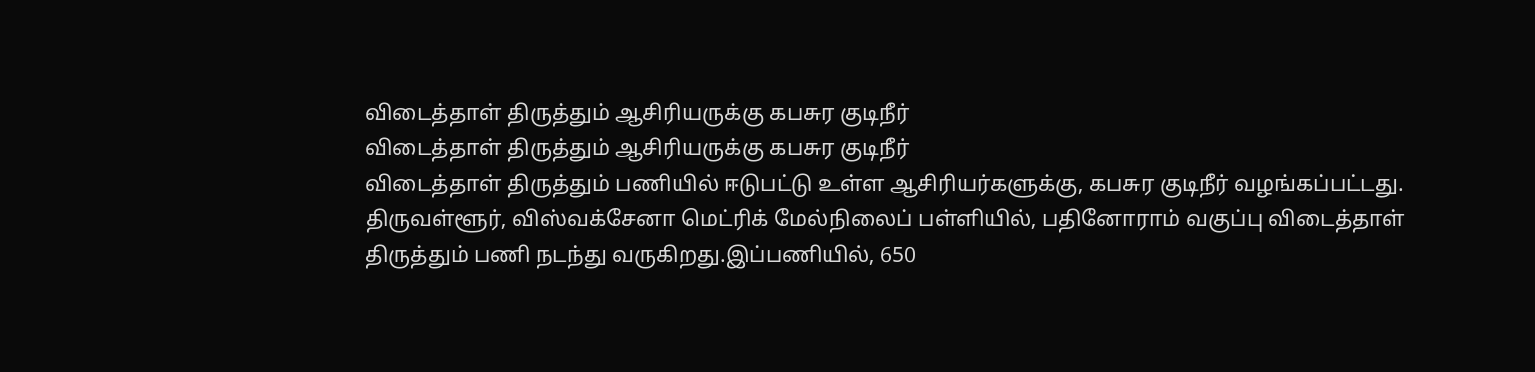விடைத்தாள் திருத்தும் ஆசிரியருக்கு கபசுர குடிநீர்
விடைத்தாள் திருத்தும் ஆசிரியருக்கு கபசுர குடிநீர்
விடைத்தாள் திருத்தும் பணியில் ஈடுபட்டு உள்ள ஆசிரியர்களுக்கு, கபசுர குடிநீர் வழங்கப்பட்டது.
திருவள்ளூர், விஸ்வக்சேனா மெட்ரிக் மேல்நிலைப் பள்ளியில், பதினோராம் வகுப்பு விடைத்தாள் திருத்தும் பணி நடந்து வருகிறது.இப்பணியில், 650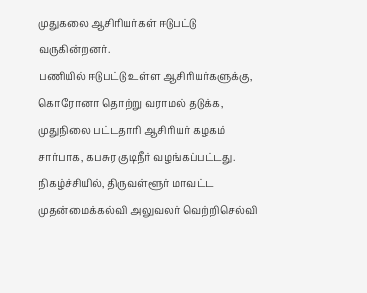முதுகலை ஆசிரியர்கள் ஈடுபட்டு வருகின்றனர்.
பணியில் ஈடுபட்டு உள்ள ஆசிரியர்களுக்கு, கொரோனா தொற்று வராமல் தடுக்க, முதுநிலை பட்டதாரி ஆசிரியர் கழகம் சார்பாக, கபசுர குடிநீர் வழங்கப்பட்டது.
நிகழ்ச்சியில், திருவள்ளூர் மாவட்ட முதன்மைக்கல்வி அலுவலர் வெற்றிசெல்வி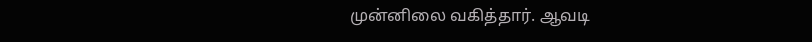முன்னிலை வகித்தார். ஆவடி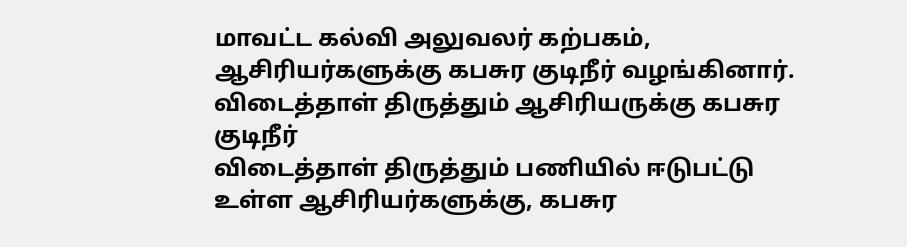மாவட்ட கல்வி அலுவலர் கற்பகம், ஆசிரியர்களுக்கு கபசுர குடிநீர் வழங்கினார்.
விடைத்தாள் திருத்தும் ஆசிரியருக்கு கபசுர குடிநீர்
விடைத்தாள் திருத்தும் பணியில் ஈடுபட்டு உள்ள ஆசிரியர்களுக்கு, கபசுர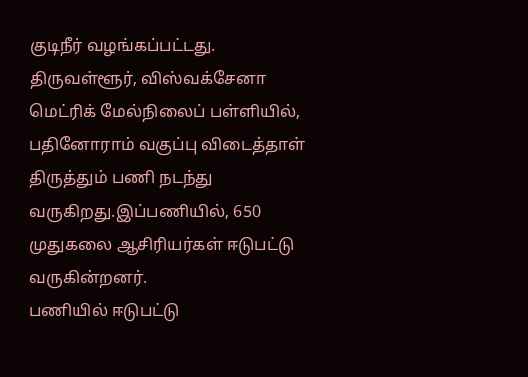குடிநீர் வழங்கப்பட்டது.
திருவள்ளூர், விஸ்வக்சேனா மெட்ரிக் மேல்நிலைப் பள்ளியில், பதினோராம் வகுப்பு விடைத்தாள் திருத்தும் பணி நடந்து வருகிறது.இப்பணியில், 650 முதுகலை ஆசிரியர்கள் ஈடுபட்டு வருகின்றனர்.
பணியில் ஈடுபட்டு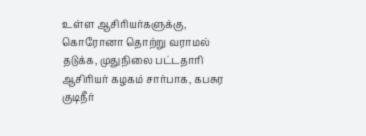உள்ள ஆசிரியர்களுக்கு, கொரோனா தொற்று வராமல் தடுக்க, முதுநிலை பட்டதாரி ஆசிரியர் கழகம் சார்பாக, கபசுர குடிநீர்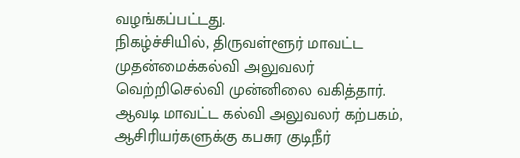வழங்கப்பட்டது.
நிகழ்ச்சியில், திருவள்ளூர் மாவட்ட முதன்மைக்கல்வி அலுவலர் வெற்றிசெல்வி முன்னிலை வகித்தார். ஆவடி மாவட்ட கல்வி அலுவலர் கற்பகம், ஆசிரியர்களுக்கு கபசுர குடிநீர்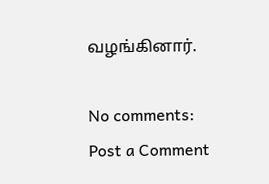வழங்கினார்.

No comments:
Post a Comment